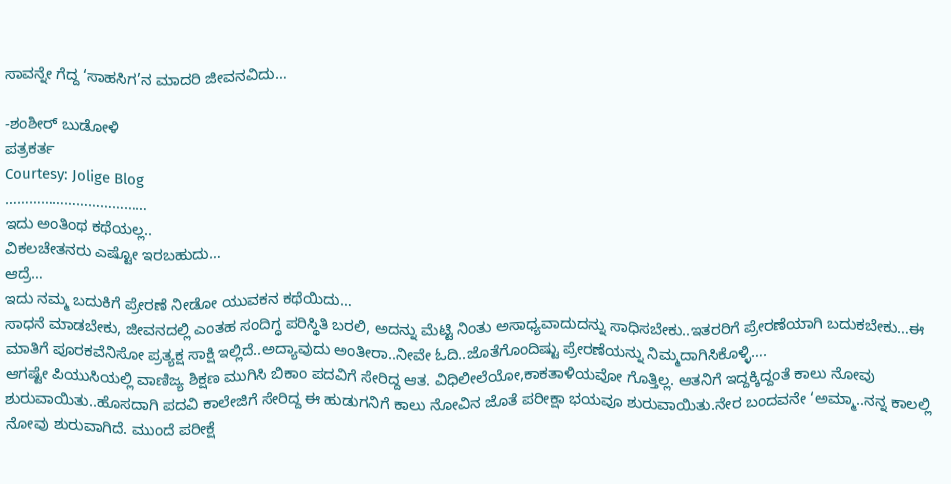ಸಾವನ್ನೇ ಗೆದ್ದ ‘ಸಾಹಸಿಗ’ನ ಮಾದರಿ ಜೀವನವಿದು…

-ಶಂಶೀರ್ ಬುಡೋಳಿ
ಪತ್ರಕರ್ತ
Courtesy: Jolige Blog
………………………………
ಇದು ಅಂತಿಂಥ ಕಥೆಯಲ್ಲ..
ವಿಕಲಚೇತನರು ಎಷ್ಟೋ ಇರಬಹುದು…
ಆದ್ರೆ…
ಇದು ನಮ್ಮ ಬದುಕಿಗೆ ಪ್ರೇರಣೆ ನೀಡೋ ಯುವಕನ ಕಥೆಯಿದು…
ಸಾಧನೆ ಮಾಡಬೇಕು, ಜೀವನದಲ್ಲಿ ಎಂತಹ ಸಂದಿಗ್ಧ ಪರಿಸ್ಥಿತಿ ಬರಲಿ, ಅದನ್ನು ಮೆಟ್ಟಿ ನಿಂತು ಅಸಾಧ್ಯವಾದುದನ್ನು ಸಾಧಿಸಬೇಕು..ಇತರರಿಗೆ ಪ್ರೇರಣೆಯಾಗಿ ಬದುಕಬೇಕು…ಈ ಮಾತಿಗೆ ಪೂರಕವೆನಿಸೋ ಪ್ರತ್ಯಕ್ಷ ಸಾಕ್ಷಿ ಇಲ್ಲಿದೆ..ಅದ್ಯಾವುದು ಅಂತೀರಾ..ನೀವೇ ಓದಿ..ಜೊತೆಗೊಂದಿಷ್ಟು ಪ್ರೇರಣೆಯನ್ನು ನಿಮ್ಮದಾಗಿಸಿಕೊಳ್ಳಿ….
ಆಗಷ್ಟೇ ಪಿಯುಸಿಯಲ್ಲಿ ವಾಣಿಜ್ಯ ಶಿಕ್ಷಣ ಮುಗಿಸಿ ಬಿಕಾಂ ಪದವಿಗೆ ಸೇರಿದ್ದ ಆತ. ವಿಧಿಲೀಲೆಯೋ,ಕಾಕತಾಳಿಯವೋ ಗೊತ್ತಿಲ್ಲ. ಆತನಿಗೆ ಇದ್ದಕ್ಕಿದ್ದಂತೆ ಕಾಲು ನೋವು ಶುರುವಾಯಿತು..ಹೊಸದಾಗಿ ಪದವಿ ಕಾಲೇಜಿಗೆ ಸೇರಿದ್ದ ಈ ಹುಡುಗನಿಗೆ ಕಾಲು ನೋವಿನ ಜೊತೆ ಪರೀಕ್ಷಾ ಭಯವೂ ಶುರುವಾಯಿತು.ನೇರ ಬಂದವನೇ ‘ಅಮ್ಮಾ..ನನ್ನ ಕಾಲಲ್ಲಿ ನೋವು ಶುರುವಾಗಿದೆ. ಮುಂದೆ ಪರೀಕ್ಷೆ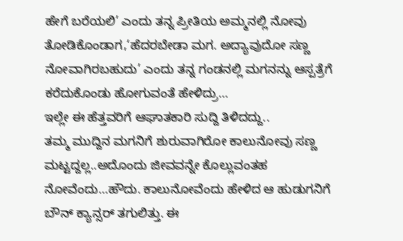ಹೇಗೆ ಬರೆಯಲಿ’ ಎಂದು ತನ್ನ ಪ್ರೀತಿಯ ಅಮ್ಮನಲ್ಲಿ ನೋವು ತೋಡಿಕೊಂಡಾಗ,‘ಹೆದರಬೇಡಾ ಮಗ. ಅದ್ಯಾವುದೋ ಸಣ್ಣ ನೋವಾಗಿರಬಹುದು’ ಎಂದು ತನ್ನ ಗಂಡನಲ್ಲಿ ಮಗನನ್ನು ಆಸ್ಪತ್ರೆಗೆ ಕರೆದುಕೊಂಡು ಹೋಗುವಂತೆ ಹೇಳಿದ್ರು…
ಇಲ್ಲೇ ಈ ಹೆತ್ತವರಿಗೆ ಆಘಾತಕಾರಿ ಸುದ್ದಿ ತಿಳಿದದ್ದು..
ತಮ್ಮ ಮುದ್ದಿನ ಮಗನಿಗೆ ಶುರುವಾಗಿರೋ ಕಾಲುನೋವು ಸಣ್ಣ ಮಟ್ಟದ್ದಲ್ಲ..ಅದೊಂದು ಜೀವವನ್ನೇ ಕೊಲ್ಲುವಂತಹ ನೋವೆಂದು…ಹೌದು. ಕಾಲುನೋವೆಂದು ಹೇಳಿದ ಆ ಹುಡುಗನಿಗೆ ಬೌನ್ ಕ್ಯಾನ್ಸರ್ ತಗುಲಿತ್ತು. ಈ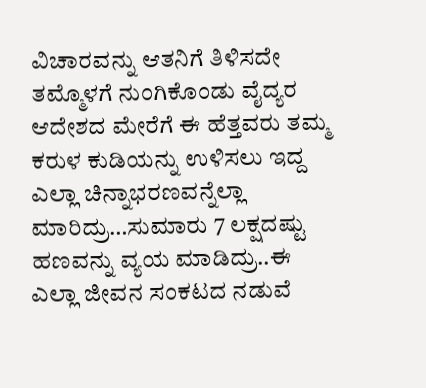ವಿಚಾರವನ್ನು ಆತನಿಗೆ ತಿಳಿಸದೇ ತಮ್ಮೊಳಗೆ ನುಂಗಿಕೊಂಡು ವೈದ್ಯರ ಆದೇಶದ ಮೇರೆಗೆ ಈ ಹೆತ್ತವರು ತಮ್ಮ ಕರುಳ ಕುಡಿಯನ್ನು ಉಳಿಸಲು ಇದ್ದ ಎಲ್ಲಾ ಚಿನ್ನಾಭರಣವನ್ನೆಲ್ಲಾ ಮಾರಿದ್ರು…ಸುಮಾರು 7 ಲಕ್ಷದಷ್ಟು ಹಣವನ್ನು ವ್ಯಯ ಮಾಡಿದ್ರು..ಈ ಎಲ್ಲಾ ಜೀವನ ಸಂಕಟದ ನಡುವೆ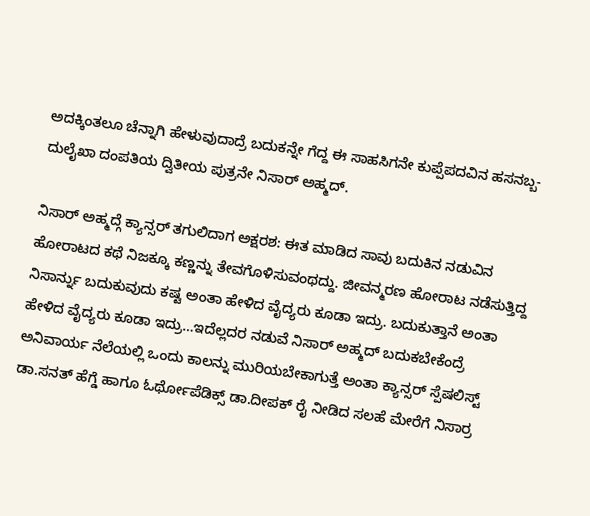ಅದಕ್ಕಿಂತಲೂ ಚೆನ್ನಾಗಿ ಹೇಳುವುದಾದ್ರೆ ಬದುಕನ್ನೇ ಗೆದ್ದ ಈ ಸಾಹಸಿಗನೇ ಕುಪ್ಪೆಪದವಿನ ಹಸನಬ್ಬ-ದುಲೈಖಾ ದಂಪತಿಯ ದ್ವಿತೀಯ ಪುತ್ರನೇ ನಿಸಾರ್ ಅಹ್ಮದ್.

ನಿಸಾರ್ ಅಹ್ಮದ್ಗೆ ಕ್ಯಾನ್ಸರ್ ತಗುಲಿದಾಗ ಅಕ್ಷರಶ: ಈತ ಮಾಡಿದ ಸಾವು ಬದುಕಿನ ನಡುವಿನ ಹೋರಾಟದ ಕಥೆ ನಿಜಕ್ಕೂ ಕಣ್ಣನ್ನು ತೇವಗೊಳಿಸುವಂಥದ್ದು. ಜೀವನ್ಮರಣ ಹೋರಾಟ ನಡೆಸುತ್ತಿದ್ದ ನಿಸಾರ್ನ್ನು ಬದುಕುವುದು ಕಷ್ಟ ಅಂತಾ ಹೇಳಿದ ವೈದ್ಯರು ಕೂಡಾ ಇದ್ರು. ಬದುಕುತ್ತಾನೆ ಅಂತಾ ಹೇಳಿದ ವೈದ್ಯರು ಕೂಡಾ ಇದ್ರು…ಇದೆಲ್ಲದರ ನಡುವೆ ನಿಸಾರ್ ಅಹ್ಮದ್ ಬದುಕಬೇಕೆಂದ್ರೆ ಅನಿವಾರ್ಯ ನೆಲೆಯಲ್ಲಿ ಒಂದು ಕಾಲನ್ನು ಮುರಿಯಬೇಕಾಗುತ್ತೆ ಅಂತಾ ಕ್ಯಾನ್ಸರ್ ಸ್ಪೆಷಲಿಸ್ಟ್ ಡಾ.ಸನತ್ ಹೆಗ್ಡೆ ಹಾಗೂ ಓರ್ಥೋಪೆಡಿಕ್ಸ್ ಡಾ.ದೀಪಕ್ ರೈ ನೀಡಿದ ಸಲಹೆ ಮೇರೆಗೆ ನಿಸಾರ್ರ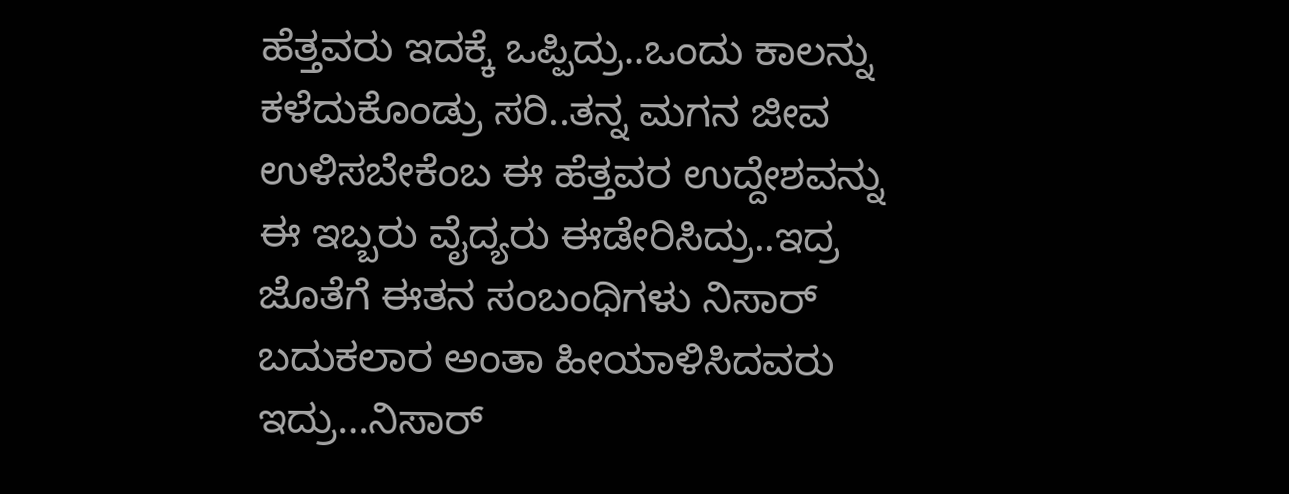ಹೆತ್ತವರು ಇದಕ್ಕೆ ಒಪ್ಪಿದ್ರು..ಒಂದು ಕಾಲನ್ನು ಕಳೆದುಕೊಂಡ್ರು ಸರಿ..ತನ್ನ ಮಗನ ಜೀವ ಉಳಿಸಬೇಕೆಂಬ ಈ ಹೆತ್ತವರ ಉದ್ದೇಶವನ್ನು ಈ ಇಬ್ಬರು ವೈದ್ಯರು ಈಡೇರಿಸಿದ್ರು..ಇದ್ರ ಜೊತೆಗೆ ಈತನ ಸಂಬಂಧಿಗಳು ನಿಸಾರ್ ಬದುಕಲಾರ ಅಂತಾ ಹೀಯಾಳಿಸಿದವರು ಇದ್ರು…ನಿಸಾರ್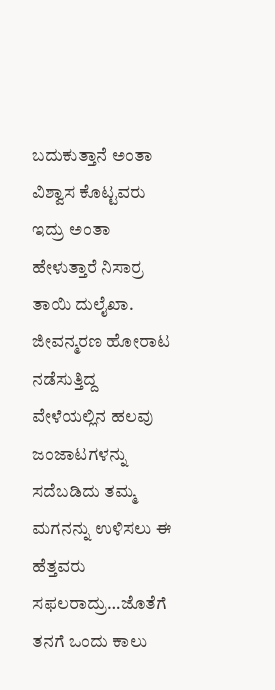ಬದುಕುತ್ತಾನೆ ಅಂತಾ ವಿಶ್ವಾಸ ಕೊಟ್ಟವರು ಇದ್ರು ಅಂತಾ ಹೇಳುತ್ತಾರೆ ನಿಸಾರ್ರ ತಾಯಿ ದುಲೈಖಾ. ಜೀವನ್ಮರಣ ಹೋರಾಟ ನಡೆಸುತ್ತಿದ್ದ ವೇಳೆಯಲ್ಲಿನ ಹಲವು ಜಂಜಾಟಗಳನ್ನು ಸದೆಬಡಿದು ತಮ್ಮ ಮಗನನ್ನು ಉಳಿಸಲು ಈ ಹೆತ್ತವರು ಸಫಲರಾದ್ರು…ಜೊತೆಗೆ ತನಗೆ ಒಂದು ಕಾಲು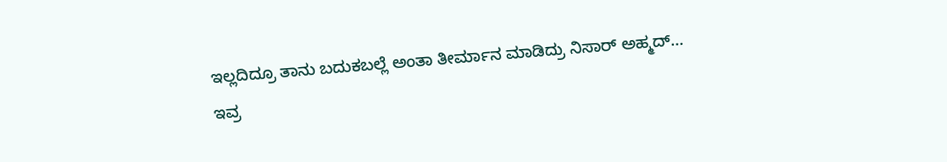ಇಲ್ಲದಿದ್ರೂ ತಾನು ಬದುಕಬಲ್ಲೆ ಅಂತಾ ತೀರ್ಮಾನ ಮಾಡಿದ್ರು ನಿಸಾರ್ ಅಹ್ಮದ್…
ಇವ್ರ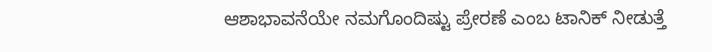ಆಶಾಭಾವನೆಯೇ ನಮಗೊಂದಿಷ್ಟು ಪ್ರೇರಣೆ ಎಂಬ ಟಾನಿಕ್ ನೀಡುತ್ತೆ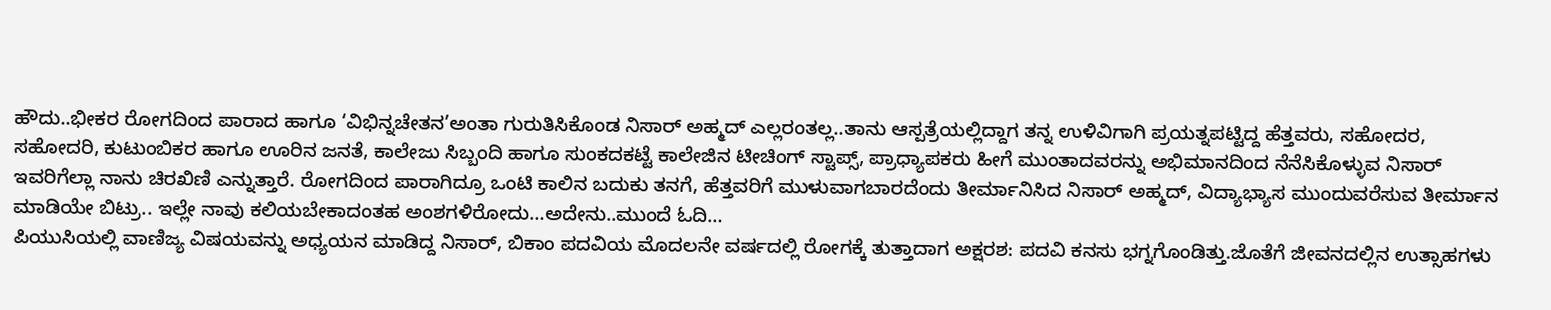ಹೌದು..ಭೀಕರ ರೋಗದಿಂದ ಪಾರಾದ ಹಾಗೂ ‘ವಿಭಿನ್ನಚೇತನ’ಅಂತಾ ಗುರುತಿಸಿಕೊಂಡ ನಿಸಾರ್ ಅಹ್ಮದ್ ಎಲ್ಲರಂತಲ್ಲ..ತಾನು ಆಸ್ಪತ್ರೆಯಲ್ಲಿದ್ದಾಗ ತನ್ನ ಉಳಿವಿಗಾಗಿ ಪ್ರಯತ್ನಪಟ್ಟಿದ್ದ ಹೆತ್ತವರು, ಸಹೋದರ, ಸಹೋದರಿ, ಕುಟುಂಬಿಕರ ಹಾಗೂ ಊರಿನ ಜನತೆ, ಕಾಲೇಜು ಸಿಬ್ಬಂದಿ ಹಾಗೂ ಸುಂಕದಕಟ್ಟೆ ಕಾಲೇಜಿನ ಟೀಚಿಂಗ್ ಸ್ಟಾಪ್ಸ್, ಪ್ರಾಧ್ಯಾಪಕರು ಹೀಗೆ ಮುಂತಾದವರನ್ನು ಅಭಿಮಾನದಿಂದ ನೆನೆಸಿಕೊಳ್ಳುವ ನಿಸಾರ್ ಇವರಿಗೆಲ್ಲಾ ನಾನು ಚಿರಖಿಣಿ ಎನ್ನುತ್ತಾರೆ. ರೋಗದಿಂದ ಪಾರಾಗಿದ್ರೂ ಒಂಟಿ ಕಾಲಿನ ಬದುಕು ತನಗೆ, ಹೆತ್ತವರಿಗೆ ಮುಳುವಾಗಬಾರದೆಂದು ತೀರ್ಮಾನಿಸಿದ ನಿಸಾರ್ ಅಹ್ಮದ್, ವಿದ್ಯಾಭ್ಯಾಸ ಮುಂದುವರೆಸುವ ತೀರ್ಮಾನ ಮಾಡಿಯೇ ಬಿಟ್ರು.. ಇಲ್ಲೇ ನಾವು ಕಲಿಯಬೇಕಾದಂತಹ ಅಂಶಗಳಿರೋದು…ಅದೇನು..ಮುಂದೆ ಓದಿ…
ಪಿಯುಸಿಯಲ್ಲಿ ವಾಣಿಜ್ಯ ವಿಷಯವನ್ನು ಅಧ್ಯಯನ ಮಾಡಿದ್ದ ನಿಸಾರ್, ಬಿಕಾಂ ಪದವಿಯ ಮೊದಲನೇ ವರ್ಷದಲ್ಲಿ ರೋಗಕ್ಕೆ ತುತ್ತಾದಾಗ ಅಕ್ಷರಶ: ಪದವಿ ಕನಸು ಭಗ್ನಗೊಂಡಿತ್ತು.ಜೊತೆಗೆ ಜೀವನದಲ್ಲಿನ ಉತ್ಸಾಹಗಳು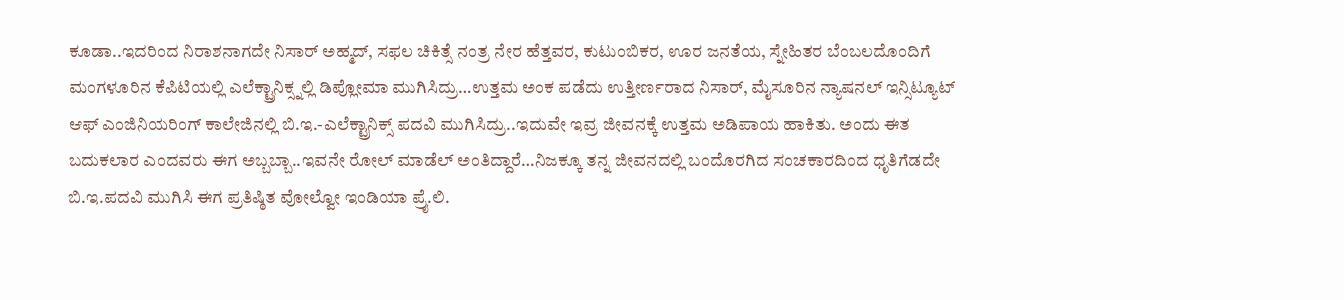ಕೂಡಾ..ಇದರಿಂದ ನಿರಾಶನಾಗದೇ ನಿಸಾರ್ ಅಹ್ಮದ್, ಸಫಲ ಚಿಕಿತ್ಸೆ ನಂತ್ರ ನೇರ ಹೆತ್ತವರ, ಕುಟುಂಬಿಕರ, ಊರ ಜನತೆಯ, ಸ್ನೇಹಿತರ ಬೆಂಬಲದೊಂದಿಗೆ ಮಂಗಳೂರಿನ ಕೆಪಿಟಿಯಲ್ಲಿ ಎಲೆಕ್ಟ್ರಾನಿಕ್ಸ್ನಲ್ಲಿ ಡಿಪ್ಲೋಮಾ ಮುಗಿಸಿದ್ರು…ಉತ್ತಮ ಅಂಕ ಪಡೆದು ಉತ್ತೀರ್ಣರಾದ ನಿಸಾರ್, ಮೈಸೂರಿನ ನ್ಯಾಷನಲ್ ಇನ್ಸಿಟ್ಯೂಟ್ ಆಫ್ ಎಂಜಿನಿಯರಿಂಗ್ ಕಾಲೇಜಿನಲ್ಲಿ ಬಿ.ಇ.-ಎಲೆಕ್ಟ್ರಾನಿಕ್ಸ್ ಪದವಿ ಮುಗಿಸಿದ್ರು..ಇದುವೇ ಇವ್ರ ಜೀವನಕ್ಕೆ ಉತ್ತಮ ಅಡಿಪಾಯ ಹಾಕಿತು. ಅಂದು ಈತ ಬದುಕಲಾರ ಎಂದವರು ಈಗ ಅಬ್ಬಬ್ಬಾ..ಇವನೇ ರೋಲ್ ಮಾಡೆಲ್ ಅಂತಿದ್ದಾರೆ…ನಿಜಕ್ಕೂ ತನ್ನ ಜೀವನದಲ್ಲಿ ಬಂದೊರಗಿದ ಸಂಚಕಾರದಿಂದ ಧೃತಿಗೆಡದೇ ಬಿ.ಇ.ಪದವಿ ಮುಗಿಸಿ ಈಗ ಪ್ರತಿಷ್ಠಿತ ವೋಲ್ವೋ ಇಂಡಿಯಾ ಪ್ರೈ.ಲಿ.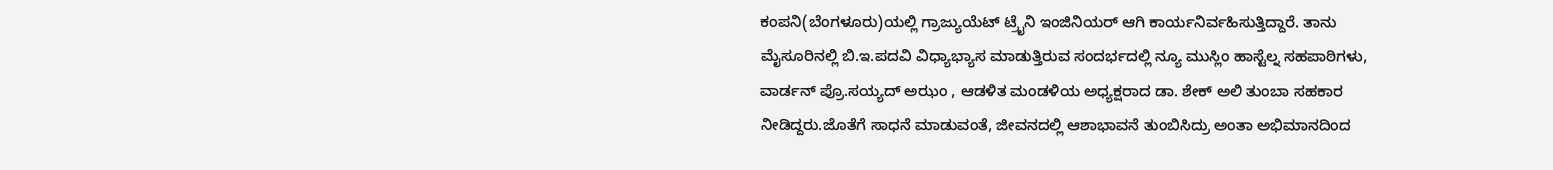ಕಂಪನಿ(ಬೆಂಗಳೂರು)ಯಲ್ಲಿ ಗ್ರಾಜ್ಯುಯೆಟ್ ಟ್ರೈನಿ ಇಂಜಿನಿಯರ್ ಆಗಿ ಕಾರ್ಯನಿರ್ವಹಿಸುತ್ತಿದ್ದಾರೆ. ತಾನು ಮೈಸೂರಿನಲ್ಲಿ ಬಿ.ಇ.ಪದವಿ ವಿಧ್ಯಾಭ್ಯಾಸ ಮಾಡುತ್ತಿರುವ ಸಂದರ್ಭದಲ್ಲಿ ನ್ಯೂ ಮುಸ್ಲಿಂ ಹಾಸ್ಟೆಲ್ನ ಸಹಪಾಠಿಗಳು, ವಾರ್ಡನ್ ಪ್ರೊ.ಸಯ್ಯದ್ ಅಝಂ , ಆಡಳಿತ ಮಂಡಳಿಯ ಅಧ್ಯಕ್ಷರಾದ ಡಾ. ಶೇಕ್ ಅಲಿ ತುಂಬಾ ಸಹಕಾರ ನೀಡಿದ್ದರು.ಜೊತೆಗೆ ಸಾಧನೆ ಮಾಡುವಂತೆ, ಜೀವನದಲ್ಲಿ ಆಶಾಭಾವನೆ ತುಂಬಿಸಿದ್ರು ಅಂತಾ ಅಭಿಮಾನದಿಂದ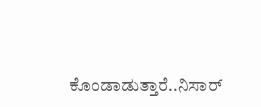ಕೊಂಡಾಡುತ್ತಾರೆ..ನಿಸಾರ್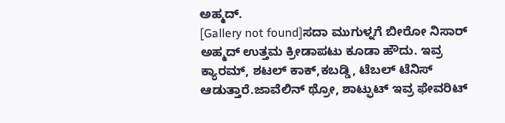ಅಹ್ಮದ್.
[Gallery not found]ಸದಾ ಮುಗುಳ್ನಗೆ ಬೀರೋ ನಿಸಾರ್ ಅಹ್ಮದ್ ಉತ್ತಮ ಕ್ರೀಡಾಪಟು ಕೂಡಾ ಹೌದು. ಇವ್ರ ಕ್ಯಾರಮ್, ಶಟಲ್ ಕಾಕ್,ಕಬಡ್ಡಿ, ಟೆಬಲ್ ಟೆನಿಸ್ ಆಡುತ್ತಾರೆ.ಜಾವೆಲಿನ್ ಥ್ರೋ, ಶಾಟ್ಫುಟ್ ಇವ್ರ ಫೇವರಿಟ್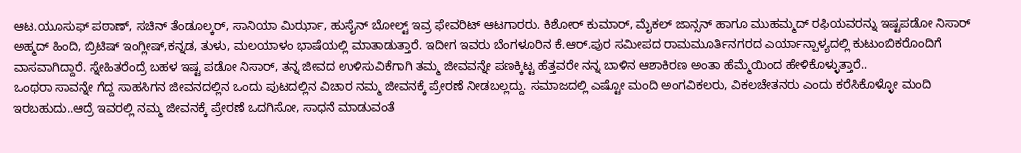ಆಟ.ಯೂಸುಫ್ ಪಠಾಣ್, ಸಚಿನ್ ತೆಂಡೂಲ್ಕರ್, ಸಾನಿಯಾ ಮಿರ್ಝಾ, ಹುಸೈನ್ ಬೋಲ್ಟ್ ಇವ್ರ ಫೇವರಿಟ್ ಆಟಗಾರರು. ಕಿಶೋರ್ ಕುಮಾರ್, ಮೈಕಲ್ ಜಾನ್ಸನ್ ಹಾಗೂ ಮುಹಮ್ಮದ್ ರಫಿಯವರನ್ನು ಇಷ್ಟಪಡೋ ನಿಸಾರ್ ಅಹ್ಮದ್ ಹಿಂದಿ, ಬ್ರಿಟಿಷ್ ಇಂಗ್ಲೀಷ್,ಕನ್ನಡ, ತುಳು, ಮಲಯಾಳಂ ಭಾಷೆಯಲ್ಲಿ ಮಾತಾಡುತ್ತಾರೆ. ಇದೀಗ ಇವರು ಬೆಂಗಳೂರಿನ ಕೆ.ಆರ್.ಪುರ ಸಮೀಪದ ರಾಮಮೂರ್ತಿನಗರದ ಎರ್ಯಾನ್ಪಾಳ್ಯದಲ್ಲಿ ಕುಟುಂಬಿಕರೊಂದಿಗೆ ವಾಸವಾಗಿದ್ದಾರೆ. ಸ್ನೇಹಿತರೆಂದ್ರೆ ಬಹಳ ಇಷ್ಟ ಪಡೋ ನಿಸಾರ್, ತನ್ನ ಜೀವದ ಉಳಿಸುವಿಕೆಗಾಗಿ ತಮ್ಮ ಜೀವವನ್ನೇ ಪಣಕ್ಕಿಟ್ಟ ಹೆತ್ತವರೇ ನನ್ನ ಬಾಳಿನ ಆಶಾಕಿರಣ ಅಂತಾ ಹೆಮ್ಮೆಯಿಂದ ಹೇಳಿಕೊಳ್ಳುತ್ತಾರೆ..
ಒಂಥರಾ ಸಾವನ್ನೇ ಗೆದ್ದ ಸಾಹಸಿಗನ ಜೀವನದಲ್ಲಿನ ಒಂದು ಪುಟದಲ್ಲಿನ ವಿಚಾರ ನಮ್ಮ ಜೀವನಕ್ಕೆ ಪ್ರೇರಣೆ ನೀಡಬಲ್ಲದ್ದು. ಸಮಾಜದಲ್ಲಿ ಎಷ್ಟೋ ಮಂದಿ ಅಂಗವಿಕಲರು, ವಿಕಲಚೇತನರು ಎಂದು ಕರೆಸಿಕೊಳ್ಳೋ ಮಂದಿ ಇರಬಹುದು..ಆದ್ರೆ ಇವರಲ್ಲಿ ನಮ್ಮ ಜೀವನಕ್ಕೆ ಪ್ರೇರಣೆ ಒದಗಿಸೋ, ಸಾಧನೆ ಮಾಡುವಂತೆ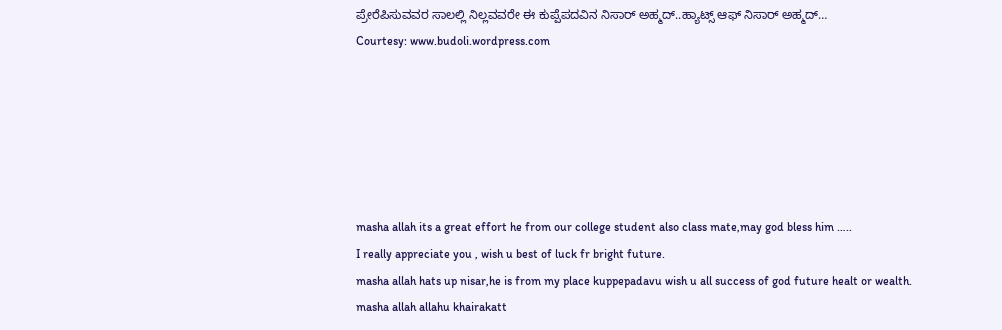ಪ್ರೇರೆಪಿಸುವವರ ಸಾಲಲ್ಲಿ ನಿಲ್ಲವವರೇ ಈ ಕುಪ್ಪೆಪದವಿನ ನಿಸಾರ್ ಅಹ್ಮದ್..ಹ್ಯಾಟ್ಸ್ ಆಫ್ ನಿಸಾರ್ ಅಹ್ಮದ್…
Courtesy: www.budoli.wordpress.com






masha allah its a great effort he from our college student also class mate,may god bless him …..
I really appreciate you , wish u best of luck fr bright future.
masha allah hats up nisar,he is from my place kuppepadavu wish u all success of god future healt or wealth.
masha allah allahu khairakatt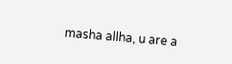masha allha, u are a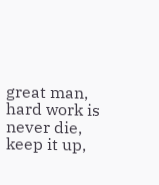great man, hard work is never die, keep it up,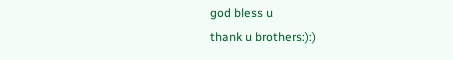god bless u
thank u brothers:):)